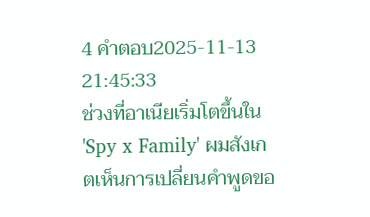4 คำตอบ2025-11-13 21:45:33
ช่วงที่อาเนียเริ่มโตขึ้นใน 'Spy x Family' ผมสังเกตเห็นการเปลี่ยนคำพูดขอ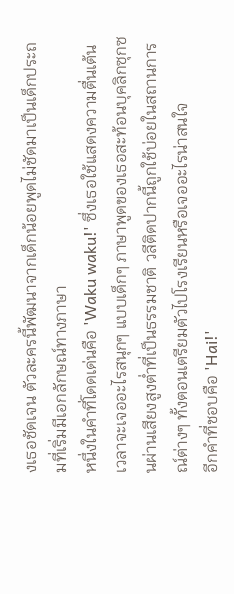งเธอชัดเจน ตัวละครนี้พัฒนาจากเด็กน้อยพูดไม่ชัดมาเป็นเด็กประถมที่เริ่มมีเอกลักษณ์ทางภาษา
หนึ่งในคำที่โดดเด่นคือ 'Waku waku!' ซึ่งเธอใช้แสดงความตื่นเต้นเวลาจะเจออะไรสนุกๆ แบบเด็กๆ ภาษาพูดของเธอสะท้อนบุคลิกซุกซนผ่านเสียงสูงต่ำที่เป็นธรรมชาติ วลีติดปากนี้ถูกใช้บ่อยในสถานการณ์ต่างๆ ทั้งตอนเตรียมตัวไปโรงเรียนหรือเจออะไรน่าสนใจ
อีกคำที่ชอบคือ 'Hai!'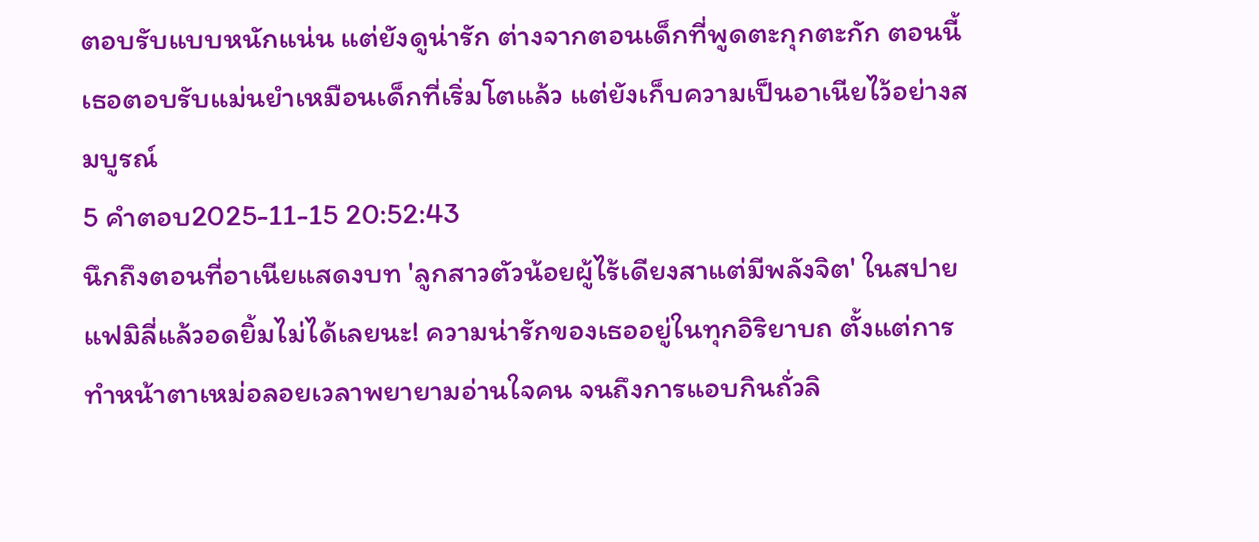ตอบรับแบบหนักแน่น แต่ยังดูน่ารัก ต่างจากตอนเด็กที่พูดตะกุกตะกัก ตอนนี้เธอตอบรับแม่นยำเหมือนเด็กที่เริ่มโตแล้ว แต่ยังเก็บความเป็นอาเนียไว้อย่างสมบูรณ์
5 คำตอบ2025-11-15 20:52:43
นึกถึงตอนที่อาเนียแสดงบท 'ลูกสาวตัวน้อยผู้ไร้เดียงสาแต่มีพลังจิต' ในสปายแฟมิลี่แล้วอดยิ้มไม่ได้เลยนะ! ความน่ารักของเธออยู่ในทุกอิริยาบถ ตั้งแต่การทำหน้าตาเหม่อลอยเวลาพยายามอ่านใจคน จนถึงการแอบกินถั่วลิ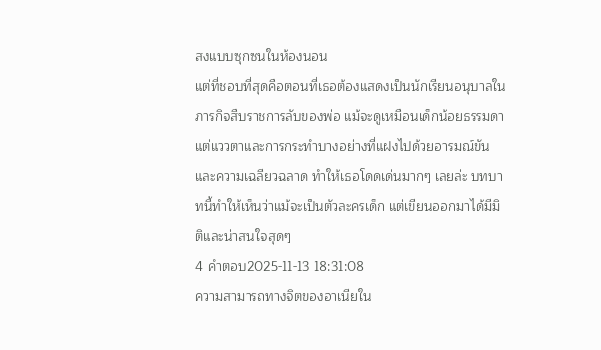สงแบบซุกซนในห้องนอน
แต่ที่ชอบที่สุดคือตอนที่เธอต้องแสดงเป็นนักเรียนอนุบาลในภารกิจสืบราชการลับของพ่อ แม้จะดูเหมือนเด็กน้อยธรรมดา แต่แววตาและการกระทำบางอย่างที่แฝงไปด้วยอารมณ์ขันและความเฉลียวฉลาด ทำให้เธอโดดเด่นมากๆ เลยล่ะ บทบาทนี้ทำให้เห็นว่าแม้จะเป็นตัวละครเด็ก แต่เขียนออกมาได้มีมิติและน่าสนใจสุดๆ
4 คำตอบ2025-11-13 18:31:08
ความสามารถทางจิตของอาเนียใน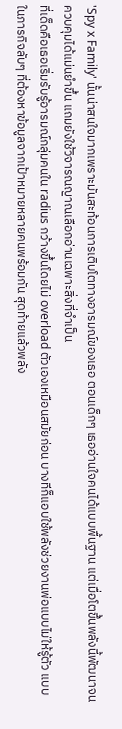'Spy x Family' นั้นน่าสนใจมากเพราะมันสะท้อนการเติบโตทางอารมณ์ของเธอ ตอนเด็กๆ เธออ่านใจคนได้แบบพื้นฐาน แต่เมื่อโตขึ้นพลังนี้พัฒนาจนควบคุมได้แม่นยำขึ้น แถมยังใช้วิจารณญาณเลือกอ่านเฉพาะสิ่งที่จำเป็น
ที่เด็ดคือเธอเริ่มรับรู้อารมณ์กลุ่มคนใน radius กว้างขึ้นโดยไม่ overload ตัวเองเหมือนสมัยก่อน บางทีก็แอบใช้พลังช่วยงานพ่อแบบไม่ให้รู้ตัว แบบในภารกิจลับๆ ที่ต้องหาข้อมูลจากเป้าหมายหลายคนพร้อมกัน สุดท้ายแล้วพลัง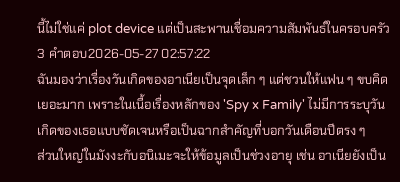นี้ไม่ใช่แค่ plot device แต่เป็นสะพานเชื่อมความสัมพันธ์ในครอบครัว
3 คำตอบ2026-05-27 02:57:22
ฉันมองว่าเรื่องวันเกิดของอาเนียเป็นจุดเล็ก ๆ แต่ชวนให้แฟน ๆ ขบคิดเยอะมาก เพราะในเนื้อเรื่องหลักของ 'Spy x Family' ไม่มีการระบุวันเกิดของเธอแบบชัดเจนหรือเป็นฉากสำคัญที่บอกวันเดือนปีตรง ๆ
ส่วนใหญ่ในมังงะกับอนิเมะจะให้ข้อมูลเป็นช่วงอายุ เช่น อาเนียยังเป็น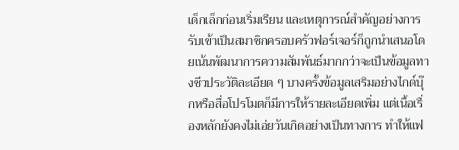เด็กเล็กก่อนเริ่มเรียน และเหตุการณ์สำคัญอย่างการรับเข้าเป็นสมาชิกครอบครัวฟอร์เจอร์ก็ถูกนำเสนอโดยเน้นพัฒนาการความสัมพันธ์มากกว่าจะเป็นข้อมูลทางชีวประวัติละเอียด ๆ บางครั้งข้อมูลเสริมอย่างไกด์บุ๊กหรือสื่อโปรโมตก็มีการให้รายละเอียดเพิ่ม แต่เนื้อเรื่องหลักยังคงไม่เอ่ยวันเกิดอย่างเป็นทางการ ทำให้แฟ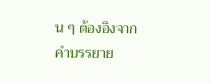น ๆ ต้องอิงจากคำบรรยาย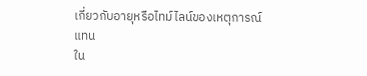เกี่ยวกับอายุหรือไทม์ไลน์ของเหตุการณ์แทน
ใน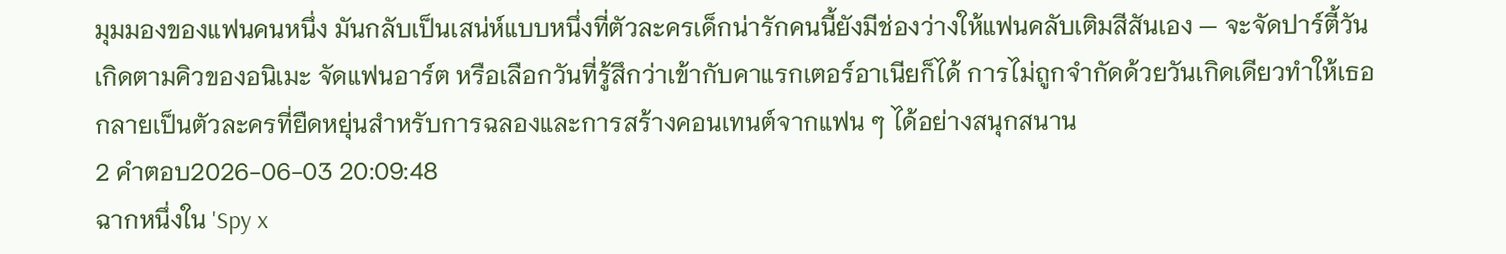มุมมองของแฟนคนหนึ่ง มันกลับเป็นเสน่ห์แบบหนึ่งที่ตัวละครเด็กน่ารักคนนี้ยังมีช่องว่างให้แฟนคลับเติมสีสันเอง — จะจัดปาร์ตี้วันเกิดตามคิวของอนิเมะ จัดแฟนอาร์ต หรือเลือกวันที่รู้สึกว่าเข้ากับคาแรกเตอร์อาเนียก็ได้ การไม่ถูกจำกัดด้วยวันเกิดเดียวทำให้เธอกลายเป็นตัวละครที่ยืดหยุ่นสำหรับการฉลองและการสร้างคอนเทนต์จากแฟน ๆ ได้อย่างสนุกสนาน
2 คำตอบ2026-06-03 20:09:48
ฉากหนึ่งใน 'Spy x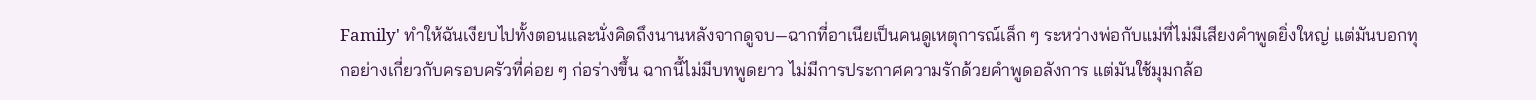Family' ทำให้ฉันเงียบไปทั้งตอนและนั่งคิดถึงนานหลังจากดูจบ—ฉากที่อาเนียเป็นคนดูเหตุการณ์เล็ก ๆ ระหว่างพ่อกับแม่ที่ไม่มีเสียงคำพูดยิ่งใหญ่ แต่มันบอกทุกอย่างเกี่ยวกับครอบครัวที่ค่อย ๆ ก่อร่างขึ้น ฉากนี้ไม่มีบทพูดยาว ไม่มีการประกาศความรักด้วยคำพูดอลังการ แต่มันใช้มุมกล้อ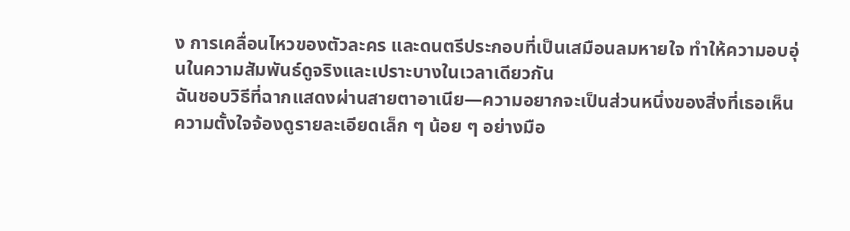ง การเคลื่อนไหวของตัวละคร และดนตรีประกอบที่เป็นเสมือนลมหายใจ ทำให้ความอบอุ่นในความสัมพันธ์ดูจริงและเปราะบางในเวลาเดียวกัน
ฉันชอบวิธีที่ฉากแสดงผ่านสายตาอาเนีย—ความอยากจะเป็นส่วนหนึ่งของสิ่งที่เธอเห็น ความตั้งใจจ้องดูรายละเอียดเล็ก ๆ น้อย ๆ อย่างมือ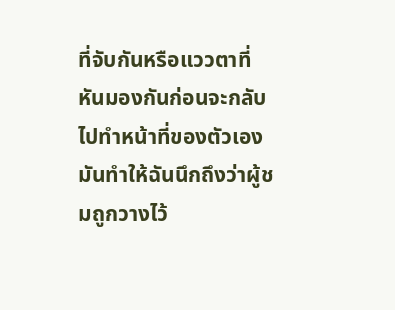ที่จับกันหรือแววตาที่หันมองกันก่อนจะกลับไปทำหน้าที่ของตัวเอง มันทำให้ฉันนึกถึงว่าผู้ชมถูกวางไว้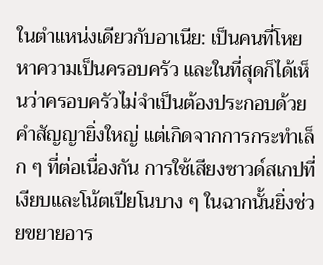ในตำแหน่งเดียวกับอาเนีย: เป็นคนที่โหยหาความเป็นครอบครัว และในที่สุดก็ได้เห็นว่าครอบครัวไม่จำเป็นต้องประกอบด้วยคำสัญญายิ่งใหญ่ แต่เกิดจากการกระทำเล็ก ๆ ที่ต่อเนื่องกัน การใช้เสียงซาวด์สเกปที่เงียบและโน้ตเปียโนบาง ๆ ในฉากนั้นยิ่งช่วยขยายอาร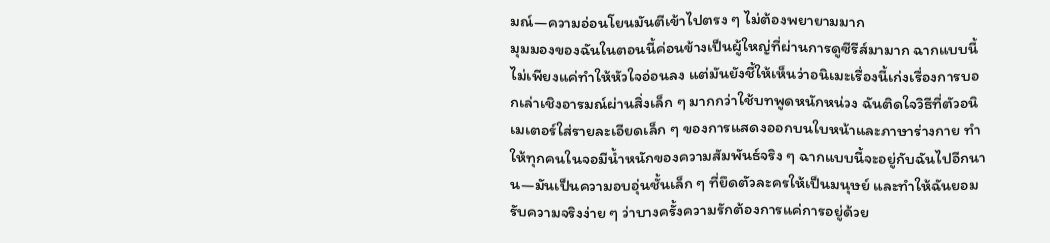มณ์—ความอ่อนโยนมันตีเข้าไปตรง ๆ ไม่ต้องพยายามมาก
มุมมองของฉันในตอนนี้ค่อนข้างเป็นผู้ใหญ่ที่ผ่านการดูซีรีส์มามาก ฉากแบบนี้ไม่เพียงแค่ทำให้หัวใจอ่อนลง แต่มันยังชี้ให้เห็นว่าอนิเมะเรื่องนี้เก่งเรื่องการบอกเล่าเชิงอารมณ์ผ่านสิ่งเล็ก ๆ มากกว่าใช้บทพูดหนักหน่วง ฉันติดใจวิธีที่ตัวอนิเมเตอร์ใส่รายละเอียดเล็ก ๆ ของการแสดงออกบนใบหน้าและภาษาร่างกาย ทำให้ทุกคนในจอมีน้ำหนักของความสัมพันธ์จริง ๆ ฉากแบบนี้จะอยู่กับฉันไปอีกนาน—มันเป็นความอบอุ่นชั้นเล็ก ๆ ที่ยึดตัวละครให้เป็นมนุษย์ และทำให้ฉันยอมรับความจริงง่าย ๆ ว่าบางครั้งความรักต้องการแค่การอยู่ด้วย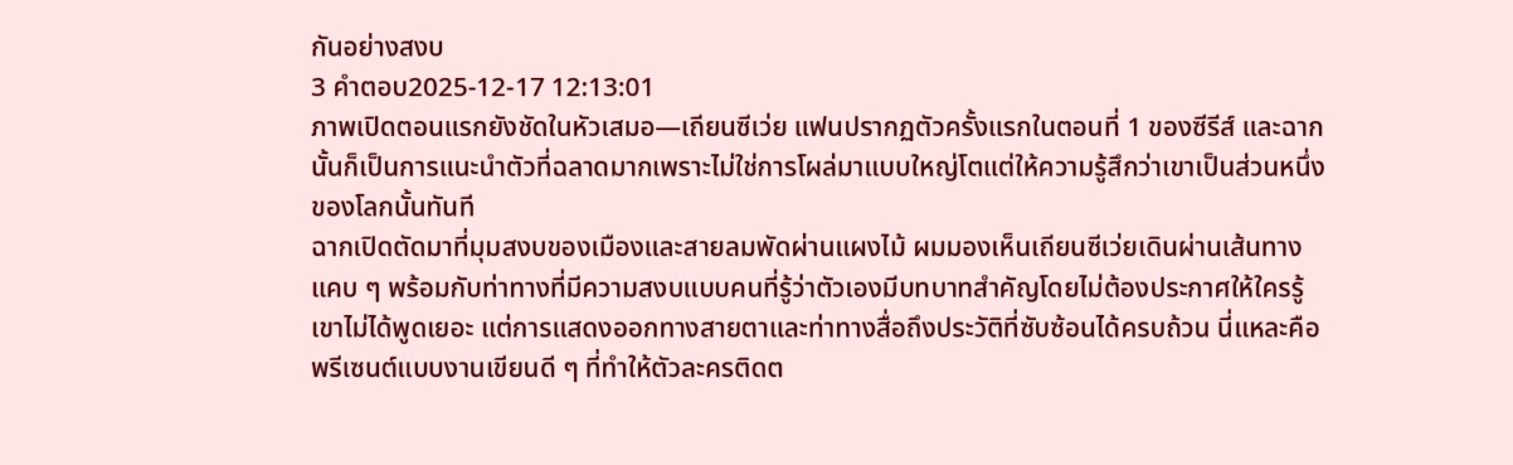กันอย่างสงบ
3 คำตอบ2025-12-17 12:13:01
ภาพเปิดตอนแรกยังชัดในหัวเสมอ—เถียนซีเว่ย แฟนปรากฏตัวครั้งแรกในตอนที่ 1 ของซีรีส์ และฉากนั้นก็เป็นการแนะนำตัวที่ฉลาดมากเพราะไม่ใช่การโผล่มาแบบใหญ่โตแต่ให้ความรู้สึกว่าเขาเป็นส่วนหนึ่งของโลกนั้นทันที
ฉากเปิดตัดมาที่มุมสงบของเมืองและสายลมพัดผ่านแผงไม้ ผมมองเห็นเถียนซีเว่ยเดินผ่านเส้นทางแคบ ๆ พร้อมกับท่าทางที่มีความสงบแบบคนที่รู้ว่าตัวเองมีบทบาทสำคัญโดยไม่ต้องประกาศให้ใครรู้ เขาไม่ได้พูดเยอะ แต่การแสดงออกทางสายตาและท่าทางสื่อถึงประวัติที่ซับซ้อนได้ครบถ้วน นี่แหละคือพรีเซนต์แบบงานเขียนดี ๆ ที่ทำให้ตัวละครติดต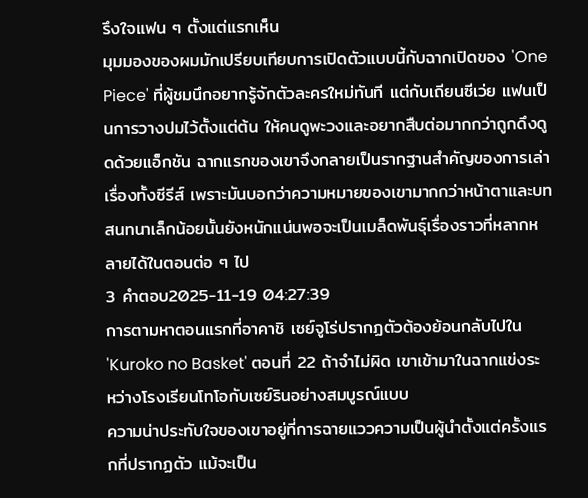รึงใจแฟน ๆ ตั้งแต่แรกเห็น
มุมมองของผมมักเปรียบเทียบการเปิดตัวแบบนี้กับฉากเปิดของ 'One Piece' ที่ผู้ชมนึกอยากรู้จักตัวละครใหม่ทันที แต่กับเถียนซีเว่ย แฟนเป็นการวางปมไว้ตั้งแต่ต้น ให้คนดูพะวงและอยากสืบต่อมากกว่าถูกดึงดูดด้วยแอ็กชัน ฉากแรกของเขาจึงกลายเป็นรากฐานสำคัญของการเล่าเรื่องทั้งซีรีส์ เพราะมันบอกว่าความหมายของเขามากกว่าหน้าตาและบทสนทนาเล็กน้อยนั้นยังหนักแน่นพอจะเป็นเมล็ดพันธุ์เรื่องราวที่หลากหลายได้ในตอนต่อ ๆ ไป
3 คำตอบ2025-11-19 04:27:39
การตามหาตอนแรกที่อาคาชิ เซย์จูโร่ปรากฏตัวต้องย้อนกลับไปใน 'Kuroko no Basket' ตอนที่ 22 ถ้าจำไม่ผิด เขาเข้ามาในฉากแข่งระหว่างโรงเรียนโทโอกับเซย์รินอย่างสมบูรณ์แบบ
ความน่าประทับใจของเขาอยู่ที่การฉายแววความเป็นผู้นำตั้งแต่ครั้งแรกที่ปรากฏตัว แม้จะเป็น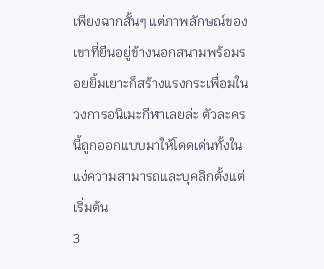เพียงฉากสั้นๆ แต่ภาพลักษณ์ของเขาที่ยืนอยู่ข้างนอกสนามพร้อมรอยยิ้มเยาะก็สร้างแรงกระเพื่อมในวงการอนิเมะกีฬาเลยล่ะ ตัวละครนี้ถูกออกแบบมาให้โดดเด่นทั้งในแง่ความสามารถและบุคลิกตั้งแต่เริ่มต้น
3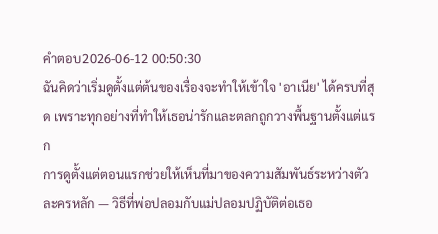คำตอบ2026-06-12 00:50:30
ฉันคิดว่าเริ่มดูตั้งแต่ต้นของเรื่องจะทำให้เข้าใจ 'อาเนีย' ได้ครบที่สุด เพราะทุกอย่างที่ทำให้เธอน่ารักและตลกถูกวางพื้นฐานตั้งแต่แรก
การดูตั้งแต่ตอนแรกช่วยให้เห็นที่มาของความสัมพันธ์ระหว่างตัวละครหลัก — วิธีที่พ่อปลอมกับแม่ปลอมปฏิบัติต่อเธอ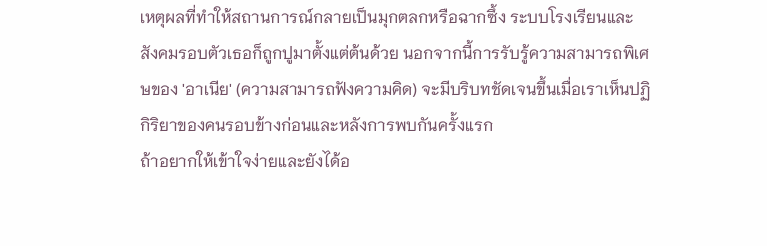เหตุผลที่ทำให้สถานการณ์กลายเป็นมุกตลกหรือฉากซึ้ง ระบบโรงเรียนและสังคมรอบตัวเธอก็ถูกปูมาตั้งแต่ต้นด้วย นอกจากนี้การรับรู้ความสามารถพิเศษของ 'อาเนีย' (ความสามารถฟังความคิด) จะมีบริบทชัดเจนขึ้นเมื่อเราเห็นปฏิกิริยาของคนรอบข้างก่อนและหลังการพบกันครั้งแรก
ถ้าอยากให้เข้าใจง่ายและยังได้อ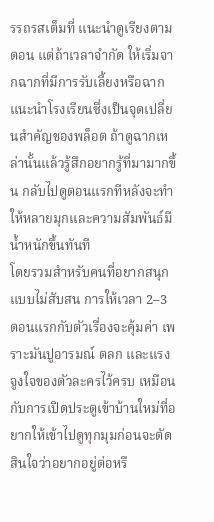รรถรสเต็มที่ แนะนำดูเรียงตามตอน แต่ถ้าเวลาจำกัด ให้เริ่มจากฉากที่มีการรับเลี้ยงหรือฉากแนะนำโรงเรียนซึ่งเป็นจุดเปลี่ยนสำคัญของพล็อต ถ้าดูฉากเหล่านั้นแล้วรู้สึกอยากรู้ที่มามากขึ้น กลับไปดูตอนแรกทีหลังจะทำให้หลายมุกและความสัมพันธ์มีน้ำหนักขึ้นทันที
โดยรวมสำหรับคนที่อยากสนุกแบบไม่สับสน การให้เวลา 2–3 ตอนแรกกับตัวเรื่องจะคุ้มค่า เพราะมันปูอารมณ์ ตลก และแรงจูงใจของตัวละครไว้ครบ เหมือนกับการเปิดประตูเข้าบ้านใหม่ที่อยากให้เข้าไปดูทุกมุมก่อนจะตัดสินใจว่าอยากอยู่ต่อหรื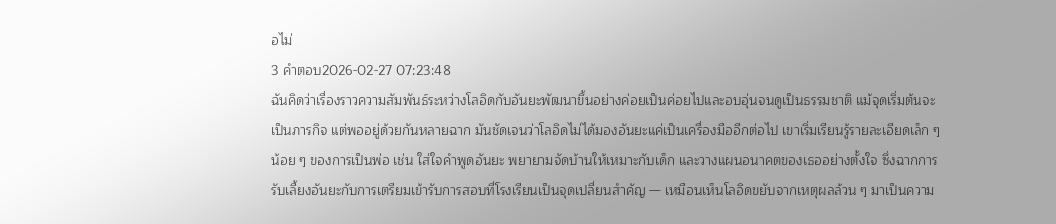อไม่
3 คำตอบ2026-02-27 07:23:48
ฉันคิดว่าเรื่องราวความสัมพันธ์ระหว่างโลอิดกับอันยะพัฒนาขึ้นอย่างค่อยเป็นค่อยไปและอบอุ่นจนดูเป็นธรรมชาติ แม้จุดเริ่มต้นจะเป็นภารกิจ แต่พออยู่ด้วยกันหลายฉาก มันชัดเจนว่าโลอิดไม่ได้มองอันยะแค่เป็นเครื่องมืออีกต่อไป เขาเริ่มเรียนรู้รายละเอียดเล็ก ๆ น้อย ๆ ของการเป็นพ่อ เช่น ใส่ใจคำพูดอันยะ พยายามจัดบ้านให้เหมาะกับเด็ก และวางแผนอนาคตของเธออย่างตั้งใจ ซึ่งฉากการรับเลี้ยงอันยะกับการเตรียมเข้ารับการสอบที่โรงเรียนเป็นจุดเปลี่ยนสำคัญ — เหมือนเห็นโลอิดขยับจากเหตุผลล้วน ๆ มาเป็นความ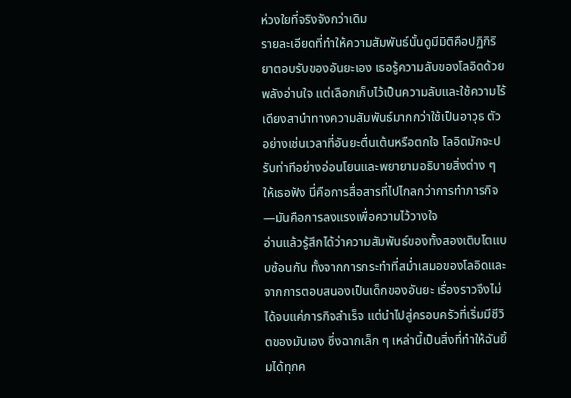ห่วงใยที่จริงจังกว่าเดิม
รายละเอียดที่ทำให้ความสัมพันธ์นั้นดูมีมิติคือปฏิกิริยาตอบรับของอันยะเอง เธอรู้ความลับของโลอิดด้วยพลังอ่านใจ แต่เลือกเก็บไว้เป็นความลับและใช้ความไร้เดียงสานำทางความสัมพันธ์มากกว่าใช้เป็นอาวุธ ตัวอย่างเช่นเวลาที่อันยะตื่นเต้นหรือตกใจ โลอิดมักจะปรับท่าทีอย่างอ่อนโยนและพยายามอธิบายสิ่งต่าง ๆ ให้เธอฟัง นี่คือการสื่อสารที่ไปไกลกว่าการทำภารกิจ—มันคือการลงแรงเพื่อความไว้วางใจ
อ่านแล้วรู้สึกได้ว่าความสัมพันธ์ของทั้งสองเติบโตแบบซ้อนกัน ทั้งจากการกระทำที่สม่ำเสมอของโลอิดและจากการตอบสนองเป็นเด็กของอันยะ เรื่องราวจึงไม่ได้จบแค่ภารกิจสำเร็จ แต่นำไปสู่ครอบครัวที่เริ่มมีชีวิตของมันเอง ซึ่งฉากเล็ก ๆ เหล่านี้เป็นสิ่งที่ทำให้ฉันยิ้มได้ทุกค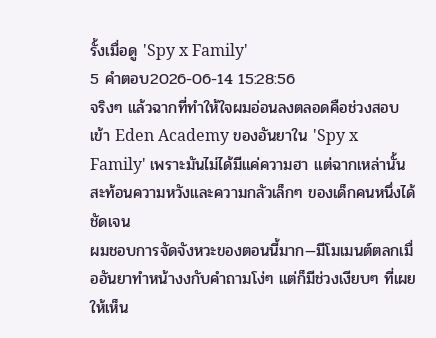รั้งเมื่อดู 'Spy x Family'
5 คำตอบ2026-06-14 15:28:56
จริงๆ แล้วฉากที่ทำให้ใจผมอ่อนลงตลอดคือช่วงสอบเข้า Eden Academy ของอันยาใน 'Spy x Family' เพราะมันไม่ได้มีแค่ความฮา แต่ฉากเหล่านั้นสะท้อนความหวังและความกลัวเล็กๆ ของเด็กคนหนึ่งได้ชัดเจน
ผมชอบการจัดจังหวะของตอนนี้มาก—มีโมเมนต์ตลกเมื่ออันยาทำหน้างงกับคำถามโง่ๆ แต่ก็มีช่วงเงียบๆ ที่เผยให้เห็น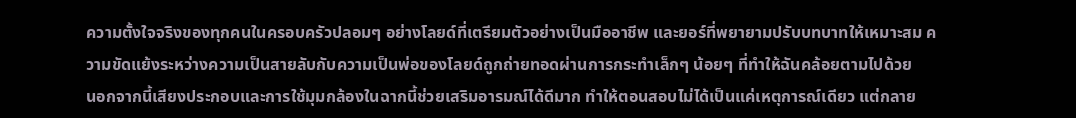ความตั้งใจจริงของทุกคนในครอบครัวปลอมๆ อย่างโลยด์ที่เตรียมตัวอย่างเป็นมืออาชีพ และยอร์ที่พยายามปรับบทบาทให้เหมาะสม ความขัดแย้งระหว่างความเป็นสายลับกับความเป็นพ่อของโลยด์ถูกถ่ายทอดผ่านการกระทำเล็กๆ น้อยๆ ที่ทำให้ฉันคล้อยตามไปด้วย
นอกจากนี้เสียงประกอบและการใช้มุมกล้องในฉากนี้ช่วยเสริมอารมณ์ได้ดีมาก ทำให้ตอนสอบไม่ได้เป็นแค่เหตุการณ์เดียว แต่กลาย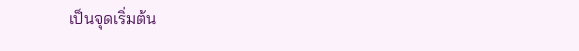เป็นจุดเริ่มต้น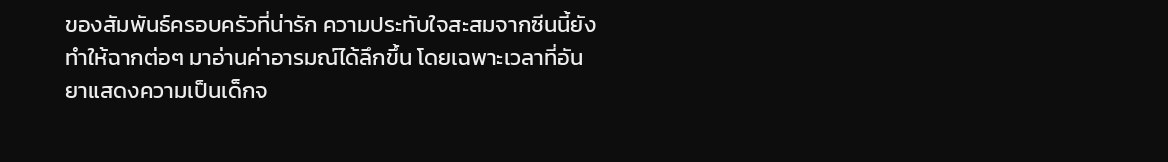ของสัมพันธ์ครอบครัวที่น่ารัก ความประทับใจสะสมจากซีนนี้ยังทำให้ฉากต่อๆ มาอ่านค่าอารมณ์ได้ลึกขึ้น โดยเฉพาะเวลาที่อันยาแสดงความเป็นเด็กจ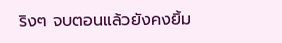ริงๆ จบตอนแล้วยังคงยิ้ม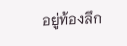อยู่ท้องลึก